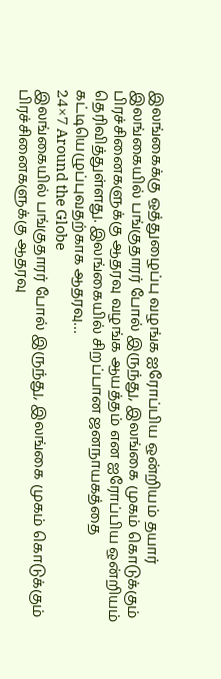இலங்கைக்கு ஒத்துழைப்பு வழங்க ஐரோப்பிய ஒன்றியம் தயார்
இலங்கையில் பங்குதாரர் போல் இருந்து, இலங்கை முகம் கொடுக்கும் பிரச்சினைகளுக்கு ஆதரவு வழங்க ஆயத்தம் என ஐரோப்பிய ஒன்றியம் தெரிவித்துள்ளது. இலங்கையில் சிறப்பான ஜனநாயகத்தை கட்டியெழுப்புவதற்காக ஆதரவு…
24×7 Around the Globe
இலங்கையில் பங்குதாரர் போல் இருந்து, இலங்கை முகம் கொடுக்கும் பிரச்சினைகளுக்கு ஆதரவு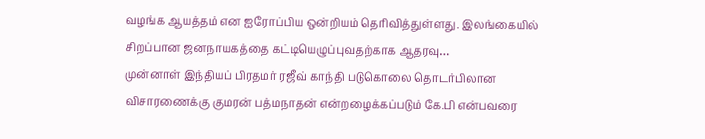வழங்க ஆயத்தம் என ஐரோப்பிய ஒன்றியம் தெரிவித்துள்ளது. இலங்கையில் சிறப்பான ஜனநாயகத்தை கட்டியெழுப்புவதற்காக ஆதரவு…
முன்னாள் இந்தியப் பிரதமர் ரஜீவ் காந்தி படுகொலை தொடர்பிலான விசாரணைக்கு குமரன் பத்மநாதன் என்றழைக்கப்படும் கே.பி என்பவரை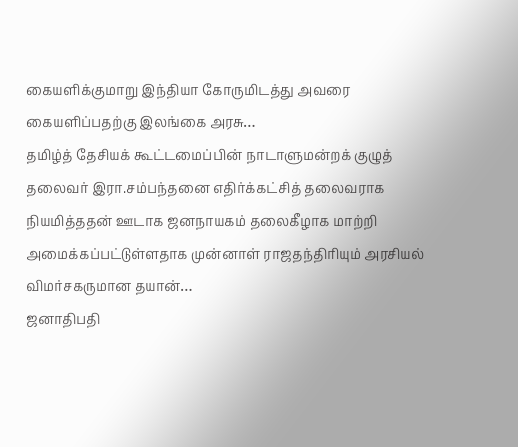கையளிக்குமாறு இந்தியா கோருமிடத்து அவரை கையளிப்பதற்கு இலங்கை அரசு…
தமிழ்த் தேசியக் கூட்டமைப்பின் நாடாளுமன்றக் குழுத் தலைவர் இரா.சம்பந்தனை எதிர்க்கட்சித் தலைவராக நியமித்ததன் ஊடாக ஜனநாயகம் தலைகீழாக மாற்றி அமைக்கப்பட்டுள்ளதாக முன்னாள் ராஜதந்திரியும் அரசியல் விமர்சகருமான தயான்…
ஜனாதிபதி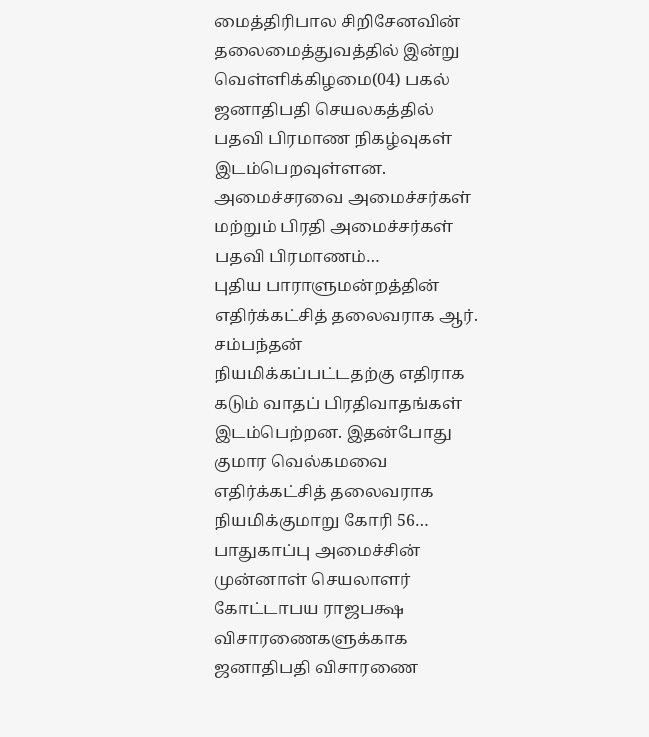மைத்திரிபால சிறிசேனவின் தலைமைத்துவத்தில் இன்று வெள்ளிக்கிழமை(04) பகல் ஜனாதிபதி செயலகத்தில் பதவி பிரமாண நிகழ்வுகள் இடம்பெறவுள்ளன. அமைச்சரவை அமைச்சர்கள் மற்றும் பிரதி அமைச்சர்கள் பதவி பிரமாணம்…
புதிய பாராளுமன்றத்தின் எதிர்க்கட்சித் தலைவராக ஆர். சம்பந்தன் நியமிக்கப்பட்டதற்கு எதிராக கடும் வாதப் பிரதிவாதங்கள் இடம்பெற்றன. இதன்போது குமார வெல்கமவை எதிர்க்கட்சித் தலைவராக நியமிக்குமாறு கோரி 56…
பாதுகாப்பு அமைச்சின் முன்னாள் செயலாளர் கோட்டாபய ராஜபக்ஷ விசாரணைகளுக்காக ஜனாதிபதி விசாரணை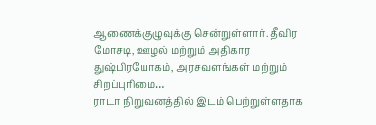ஆணைக்குழுவுக்கு சென்றுள்ளார். தீவிர மோசடி, ஊழல் மற்றும் அதிகார துஷ்பிரயோகம், அரசவளங்கள் மற்றும் சிறப்புரிமை…
ராடா நிறுவனத்தில் இடம் பெற்றுள்ளதாக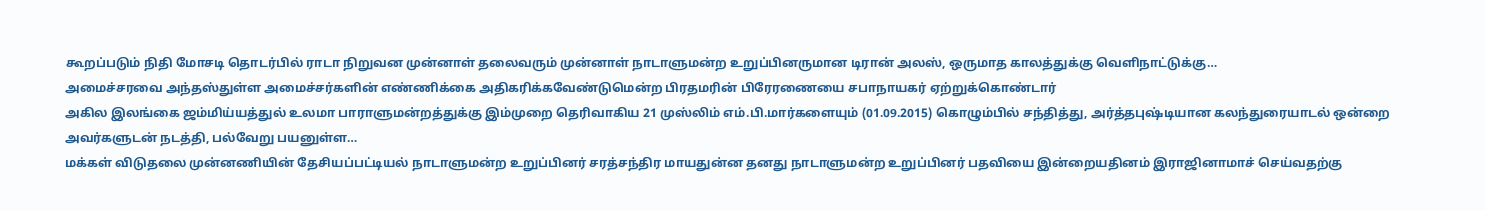கூறப்படும் நிதி மோசடி தொடர்பில் ராடா நிறுவன முன்னாள் தலைவரும் முன்னாள் நாடாளுமன்ற உறுப்பினருமான டிரான் அலஸ், ஒருமாத காலத்துக்கு வெளிநாட்டுக்கு…
அமைச்சரவை அந்தஸ்துள்ள அமைச்சர்களின் எண்ணிக்கை அதிகரிக்கவேண்டுமென்ற பிரதமரின் பிரேரணையை சபாநாயகர் ஏற்றுக்கொண்டார்
அகில இலங்கை ஜம்மிய்யத்துல் உலமா பாராளுமன்றத்துக்கு இம்முறை தெரிவாகிய 21 முஸ்லிம் எம்.பி.மார்களையும் (01.09.2015) கொழும்பில் சந்தித்து, அர்த்தபுஷ்டியான கலந்துரையாடல் ஒன்றை அவர்களுடன் நடத்தி, பல்வேறு பயனுள்ள…
மக்கள் விடுதலை முன்னணியின் தேசியப்பட்டியல் நாடாளுமன்ற உறுப்பினர் சரத்சந்திர மாயதுன்ன தனது நாடாளுமன்ற உறுப்பினர் பதவியை இன்றையதினம் இராஜினாமாச் செய்வதற்கு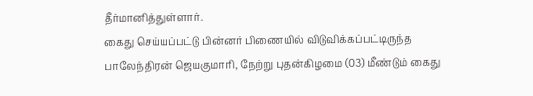தீர்மானித்துள்ளார்.
கைது செய்யப்பட்டு பின்னர் பிணையில் விடுவிக்கப்பட்டிருந்த பாலேந்திரன் ஜெயகுமாரி, நேற்று புதன்கிழமை (03) மீண்டும் கைது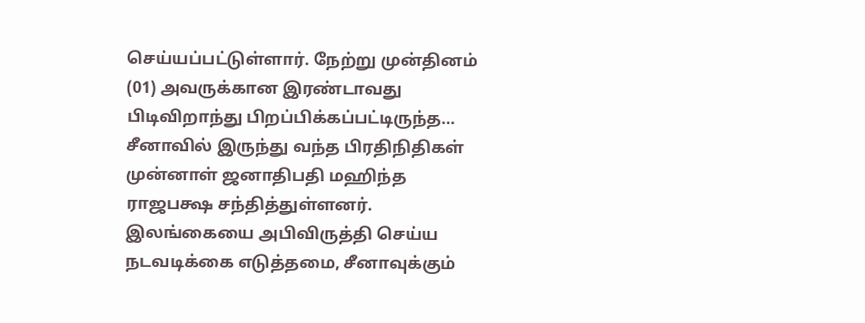செய்யப்பட்டுள்ளார். நேற்று முன்தினம் (01) அவருக்கான இரண்டாவது பிடிவிறாந்து பிறப்பிக்கப்பட்டிருந்த…
சீனாவில் இருந்து வந்த பிரதிநிதிகள் முன்னாள் ஜனாதிபதி மஹிந்த ராஜபக்ஷ சந்தித்துள்ளனர். இலங்கையை அபிவிருத்தி செய்ய நடவடிக்கை எடுத்தமை, சீனாவுக்கும்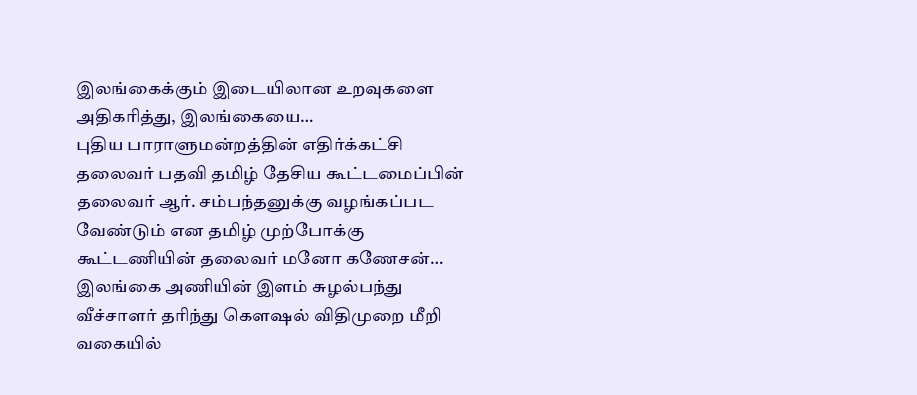இலங்கைக்கும் இடையிலான உறவுகளை அதிகரித்து, இலங்கையை…
புதிய பாராளுமன்றத்தின் எதிர்க்கட்சி தலைவர் பதவி தமிழ் தேசிய கூட்டமைப்பின் தலைவர் ஆர். சம்பந்தனுக்கு வழங்கப்பட வேண்டும் என தமிழ் முற்போக்கு கூட்டணியின் தலைவர் மனோ கணேசன்…
இலங்கை அணியின் இளம் சுழல்பந்து வீச்சாளர் தரிந்து கௌஷல் விதிமுறை மீறி வகையில்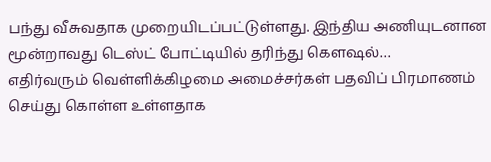பந்து வீசுவதாக முறையிடப்பட்டுள்ளது. இந்திய அணியுடனான மூன்றாவது டெஸ்ட் போட்டியில் தரிந்து கௌஷல்…
எதிர்வரும் வெள்ளிக்கிழமை அமைச்சர்கள் பதவிப் பிரமாணம் செய்து கொள்ள உள்ளதாக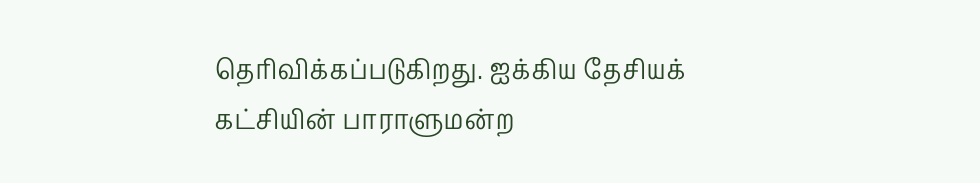தெரிவிக்கப்படுகிறது. ஐக்கிய தேசியக் கட்சியின் பாராளுமன்ற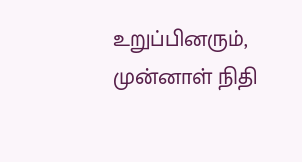உறுப்பினரும், முன்னாள் நிதி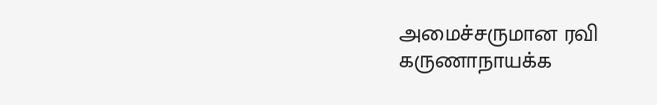அமைச்சருமான ரவி கருணாநாயக்க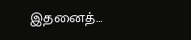இதனைத்…